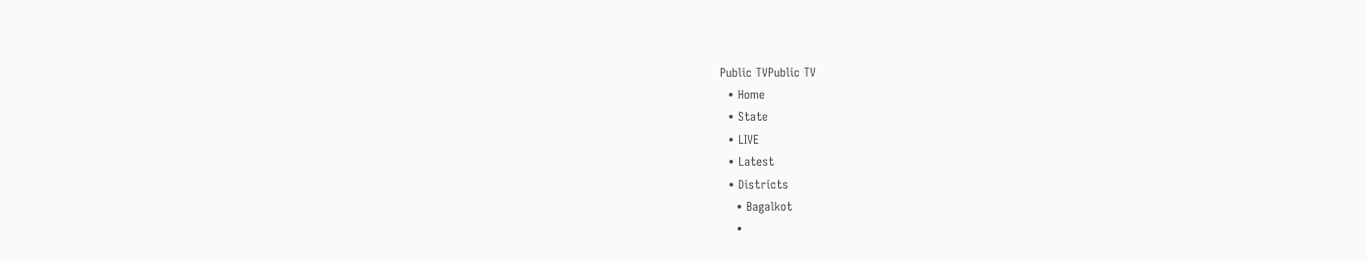Public TVPublic TV
  • Home
  • State
  • LIVE
  • Latest
  • Districts
    • Bagalkot
    •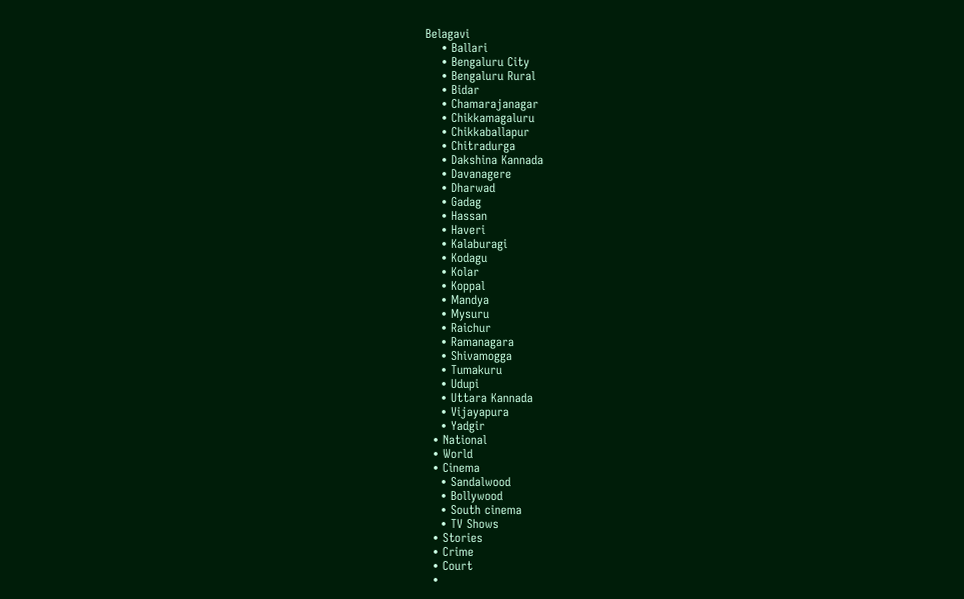Belagavi
    • Ballari
    • Bengaluru City
    • Bengaluru Rural
    • Bidar
    • Chamarajanagar
    • Chikkamagaluru
    • Chikkaballapur
    • Chitradurga
    • Dakshina Kannada
    • Davanagere
    • Dharwad
    • Gadag
    • Hassan
    • Haveri
    • Kalaburagi
    • Kodagu
    • Kolar
    • Koppal
    • Mandya
    • Mysuru
    • Raichur
    • Ramanagara
    • Shivamogga
    • Tumakuru
    • Udupi
    • Uttara Kannada
    • Vijayapura
    • Yadgir
  • National
  • World
  • Cinema
    • Sandalwood
    • Bollywood
    • South cinema
    • TV Shows
  • Stories
  • Crime
  • Court
  •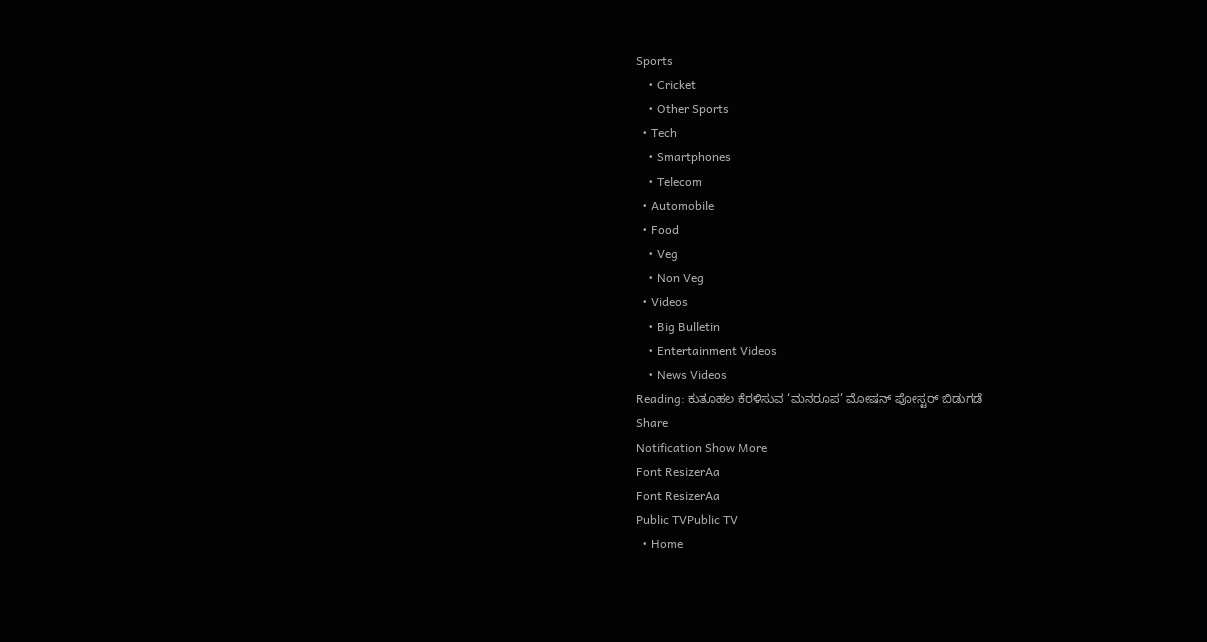Sports
    • Cricket
    • Other Sports
  • Tech
    • Smartphones
    • Telecom
  • Automobile
  • Food
    • Veg
    • Non Veg
  • Videos
    • Big Bulletin
    • Entertainment Videos
    • News Videos
Reading: ಕುತೂಹಲ ಕೆರಳಿಸುವ ‘ಮನರೂಪ’ ಮೋಷನ್ ಪೋಸ್ಟರ್ ಬಿಡುಗಡೆ
Share
Notification Show More
Font ResizerAa
Font ResizerAa
Public TVPublic TV
  • Home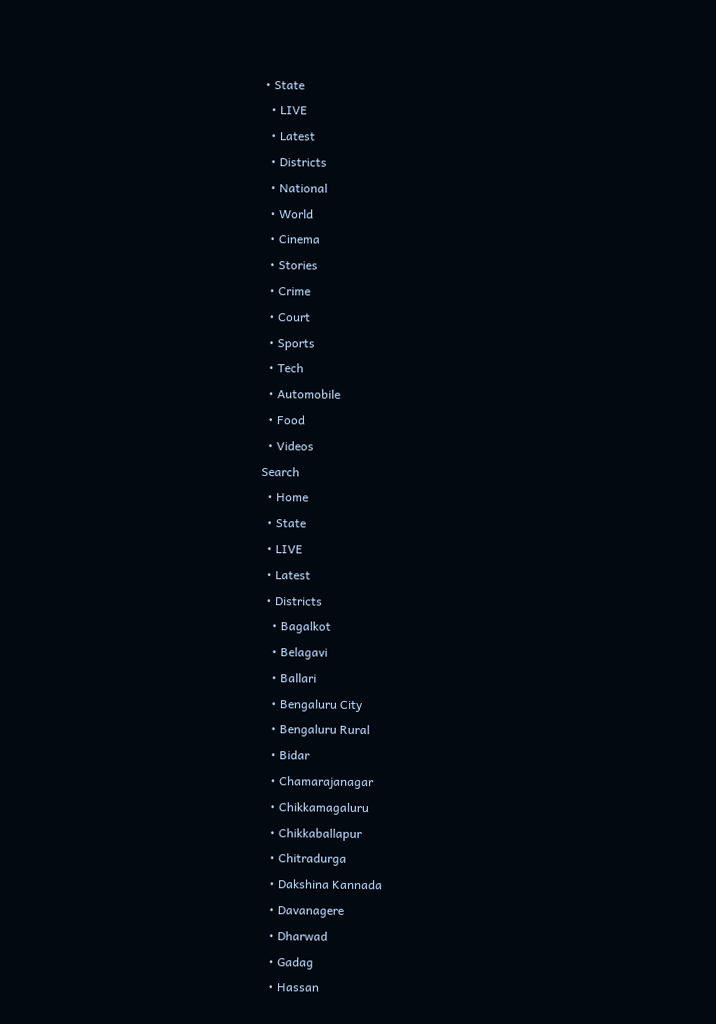• State
  • LIVE
  • Latest
  • Districts
  • National
  • World
  • Cinema
  • Stories
  • Crime
  • Court
  • Sports
  • Tech
  • Automobile
  • Food
  • Videos
Search
  • Home
  • State
  • LIVE
  • Latest
  • Districts
    • Bagalkot
    • Belagavi
    • Ballari
    • Bengaluru City
    • Bengaluru Rural
    • Bidar
    • Chamarajanagar
    • Chikkamagaluru
    • Chikkaballapur
    • Chitradurga
    • Dakshina Kannada
    • Davanagere
    • Dharwad
    • Gadag
    • Hassan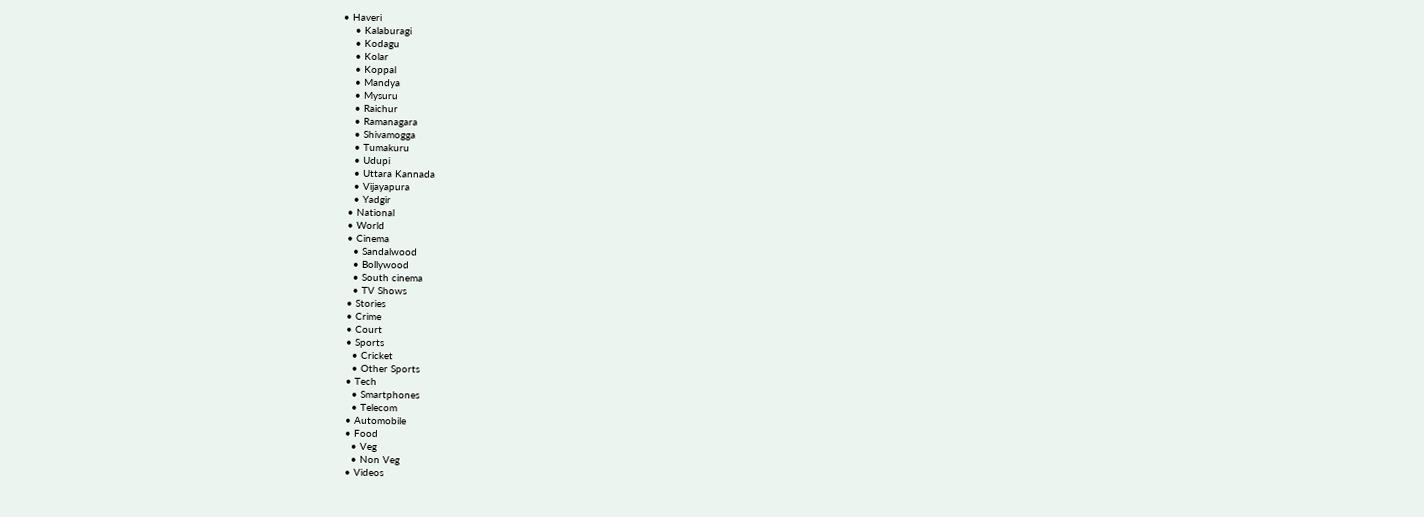• Haveri
    • Kalaburagi
    • Kodagu
    • Kolar
    • Koppal
    • Mandya
    • Mysuru
    • Raichur
    • Ramanagara
    • Shivamogga
    • Tumakuru
    • Udupi
    • Uttara Kannada
    • Vijayapura
    • Yadgir
  • National
  • World
  • Cinema
    • Sandalwood
    • Bollywood
    • South cinema
    • TV Shows
  • Stories
  • Crime
  • Court
  • Sports
    • Cricket
    • Other Sports
  • Tech
    • Smartphones
    • Telecom
  • Automobile
  • Food
    • Veg
    • Non Veg
  • Videos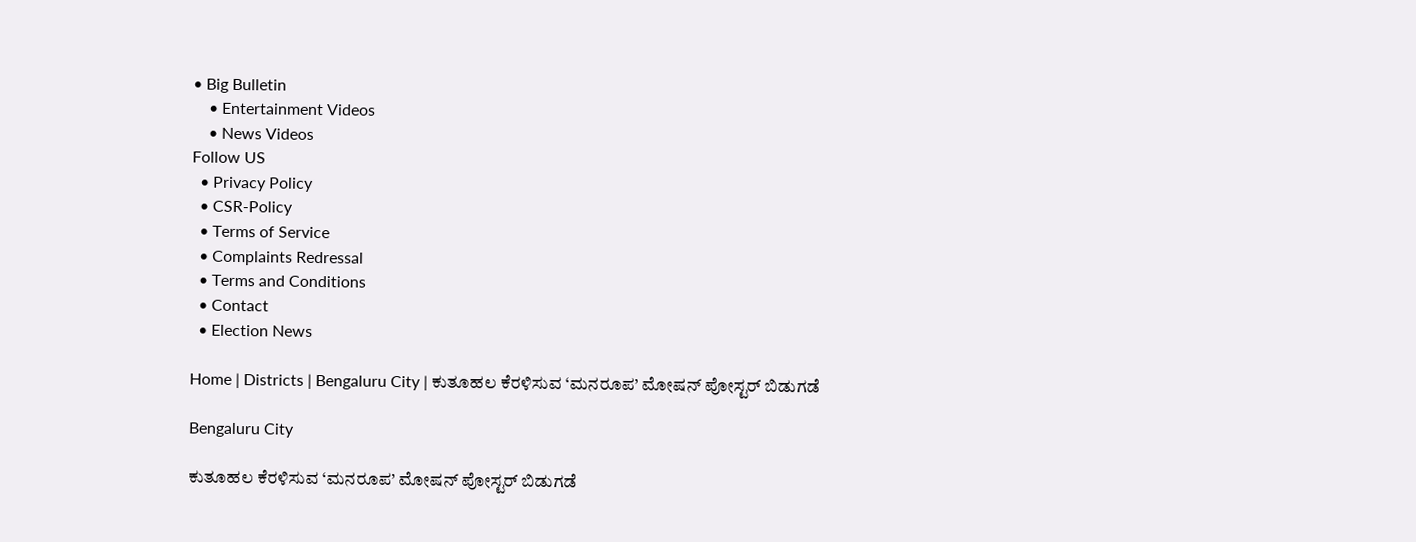• Big Bulletin
    • Entertainment Videos
    • News Videos
Follow US
  • Privacy Policy
  • CSR-Policy
  • Terms of Service
  • Complaints Redressal
  • Terms and Conditions
  • Contact
  • Election News

Home | Districts | Bengaluru City | ಕುತೂಹಲ ಕೆರಳಿಸುವ ‘ಮನರೂಪ’ ಮೋಷನ್ ಪೋಸ್ಟರ್ ಬಿಡುಗಡೆ

Bengaluru City

ಕುತೂಹಲ ಕೆರಳಿಸುವ ‘ಮನರೂಪ’ ಮೋಷನ್ ಪೋಸ್ಟರ್ ಬಿಡುಗಡೆ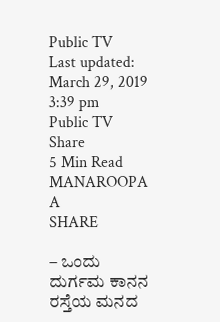Public TV
Last updated: March 29, 2019 3:39 pm
Public TV
Share
5 Min Read
MANAROOPA A
SHARE

– ಒಂದು ದುರ್ಗಮ ಕಾನನ ರಸ್ತೆಯ ಮನದ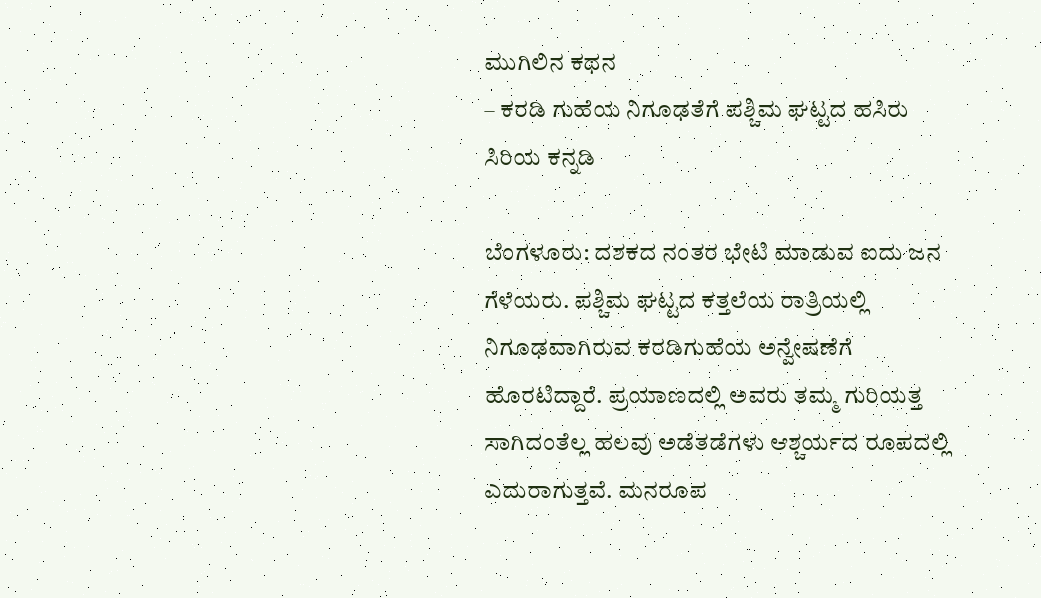ಮುಗಿಲಿನ ಕಥನ
– ಕರಡಿ ಗುಹೆಯ ನಿಗೂಢತೆಗೆ ಪಶ್ಚಿಮ ಘಟ್ಟದ ಹಸಿರು ಸಿರಿಯ ಕನ್ನಡಿ

ಬೆಂಗಳೂರು: ದಶಕದ ನಂತರ ಭೇಟಿ ಮಾಡುವ ಐದು ಜನ ಗೆಳೆಯರು. ಪಶ್ಚಿಮ ಘಟ್ಟದ ಕತ್ತಲೆಯ ರಾತ್ರಿಯಲ್ಲಿ ನಿಗೂಢವಾಗಿರುವ ಕರಡಿಗುಹೆಯ ಅನ್ವೇಷಣೆಗೆ ಹೊರಟಿದ್ದಾರೆ. ಪ್ರಯಾಣದಲ್ಲಿ ಅವರು ತಮ್ಮ ಗುರಿಯತ್ತ ಸಾಗಿದಂತೆಲ್ಲ ಹಲವು ಅಡೆತಡೆಗಳು ಆಶ್ಚರ್ಯದ ರೂಪದಲ್ಲಿ ಎದುರಾಗುತ್ತವೆ. ಮನರೂಪ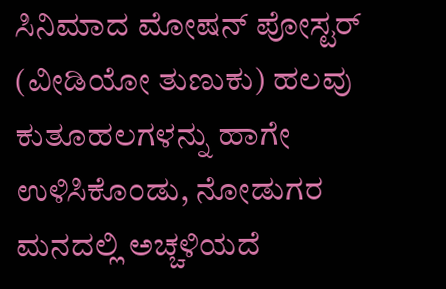ಸಿನಿಮಾದ ಮೋಷನ್ ಪೋಸ್ಟರ್ (ವೀಡಿಯೋ ತುಣುಕು) ಹಲವು ಕುತೂಹಲಗಳನ್ನು ಹಾಗೇ ಉಳಿಸಿಕೊಂಡು, ನೋಡುಗರ ಮನದಲ್ಲಿ ಅಚ್ಚಳಿಯದೆ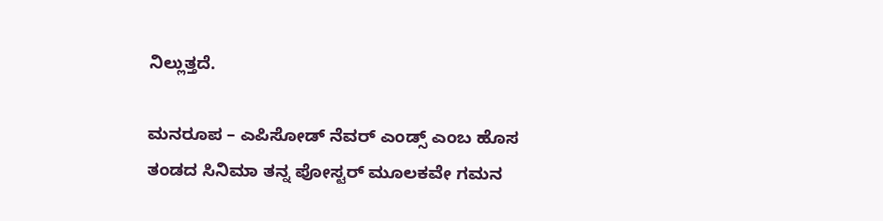ನಿಲ್ಲುತ್ತದೆ.

ಮನರೂಪ – ಎಪಿಸೋಡ್ ನೆವರ್ ಎಂಡ್ಸ್ ಎಂಬ ಹೊಸ ತಂಡದ ಸಿನಿಮಾ ತನ್ನ ಪೋಸ್ಟರ್ ಮೂಲಕವೇ ಗಮನ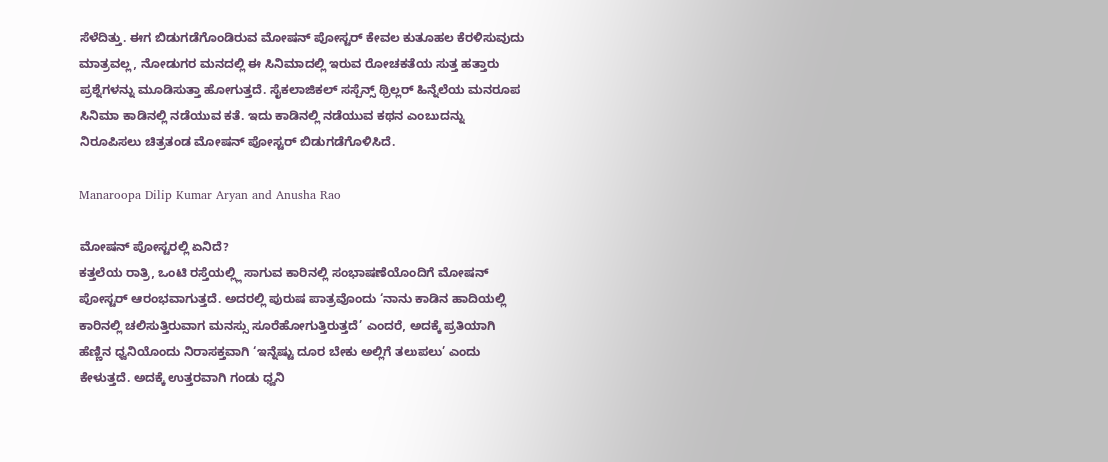ಸೆಳೆದಿತ್ತು. ಈಗ ಬಿಡುಗಡೆಗೊಂಡಿರುವ ಮೋಷನ್ ಪೋಸ್ಟರ್ ಕೇವಲ ಕುತೂಹಲ ಕೆರಳಿಸುವುದು ಮಾತ್ರವಲ್ಲ, ನೋಡುಗರ ಮನದಲ್ಲಿ ಈ ಸಿನಿಮಾದಲ್ಲಿ ಇರುವ ರೋಚಕತೆಯ ಸುತ್ತ ಹತ್ತಾರು ಪ್ರಶ್ನೆಗಳನ್ನು ಮೂಡಿಸುತ್ತಾ ಹೋಗುತ್ತದೆ. ಸೈಕಲಾಜಿಕಲ್ ಸಸ್ಪೆನ್ಸ್ ಥ್ರಿಲ್ಲರ್ ಹಿನ್ನೆಲೆಯ ಮನರೂಪ ಸಿನಿಮಾ ಕಾಡಿನಲ್ಲಿ ನಡೆಯುವ ಕತೆ. ಇದು ಕಾಡಿನಲ್ಲಿ ನಡೆಯುವ ಕಥನ ಎಂಬುದನ್ನು ನಿರೂಪಿಸಲು ಚಿತ್ರತಂಡ ಮೋಷನ್ ಪೋಸ್ಟರ್ ಬಿಡುಗಡೆಗೊಳಿಸಿದೆ.

Manaroopa Dilip Kumar Aryan and Anusha Rao

ಮೋಷನ್ ಪೋಸ್ಟರಲ್ಲಿ ಏನಿದೆ?
ಕತ್ತಲೆಯ ರಾತ್ರಿ, ಒಂಟಿ ರಸ್ತೆಯಲ್ಲ್ಲಿ ಸಾಗುವ ಕಾರಿನಲ್ಲಿ ಸಂಭಾಷಣೆಯೊಂದಿಗೆ ಮೋಷನ್ ಪೋಸ್ಟರ್ ಆರಂಭವಾಗುತ್ತದೆ. ಅದರಲ್ಲಿ ಪುರುಷ ಪಾತ್ರವೊಂದು ‘ನಾನು ಕಾಡಿನ ಹಾದಿಯಲ್ಲಿ ಕಾರಿನಲ್ಲಿ ಚಲಿಸುತ್ತಿರುವಾಗ ಮನಸ್ಸು ಸೂರೆಹೋಗುತ್ತಿರುತ್ತದೆ’ ಎಂದರೆ, ಅದಕ್ಕೆ ಪ್ರತಿಯಾಗಿ ಹೆಣ್ಣಿನ ಧ್ವನಿಯೊಂದು ನಿರಾಸಕ್ತವಾಗಿ ‘ಇನ್ನೆಷ್ಟು ದೂರ ಬೇಕು ಅಲ್ಲಿಗೆ ತಲುಪಲು’ ಎಂದು ಕೇಳುತ್ತದೆ. ಅದಕ್ಕೆ ಉತ್ತರವಾಗಿ ಗಂಡು ಧ್ವನಿ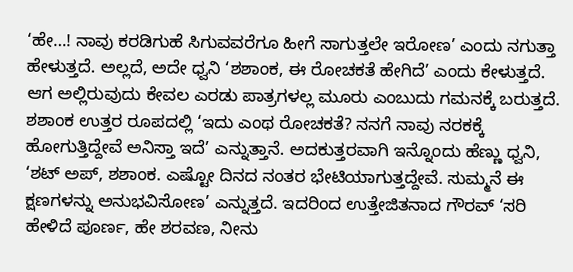‘ಹೇ…! ನಾವು ಕರಡಿಗುಹೆ ಸಿಗುವವರೆಗೂ ಹೀಗೆ ಸಾಗುತ್ತಲೇ ಇರೋಣ’ ಎಂದು ನಗುತ್ತಾ ಹೇಳುತ್ತದೆ. ಅಲ್ಲದೆ, ಅದೇ ಧ್ವನಿ ‘ಶಶಾಂಕ, ಈ ರೋಚಕತೆ ಹೇಗಿದೆ’ ಎಂದು ಕೇಳುತ್ತದೆ. ಆಗ ಅಲ್ಲಿರುವುದು ಕೇವಲ ಎರಡು ಪಾತ್ರಗಳಲ್ಲ ಮೂರು ಎಂಬುದು ಗಮನಕ್ಕೆ ಬರುತ್ತದೆ. ಶಶಾಂಕ ಉತ್ತರ ರೂಪದಲ್ಲಿ ‘ಇದು ಎಂಥ ರೋಚಕತೆ? ನನಗೆ ನಾವು ನರಕಕ್ಕೆ ಹೋಗುತ್ತಿದ್ದೇವೆ ಅನಿಸ್ತಾ ಇದೆ’ ಎನ್ನುತ್ತಾನೆ. ಅದಕುತ್ತರವಾಗಿ ಇನ್ನೊಂದು ಹೆಣ್ಣು ಧ್ವನಿ, ‘ಶಟ್ ಅಪ್, ಶಶಾಂಕ. ಎಷ್ಟೋ ದಿನದ ನಂತರ ಭೇಟಿಯಾಗುತ್ತದ್ದೇವೆ. ಸುಮ್ಮನೆ ಈ ಕ್ಷಣಗಳನ್ನು ಅನುಭವಿಸೋಣ’ ಎನ್ನುತ್ತದೆ. ಇದರಿಂದ ಉತ್ತೇಜಿತನಾದ ಗೌರವ್ ‘ಸರಿ ಹೇಳಿದೆ ಪೂರ್ಣ, ಹೇ ಶರವಣ, ನೀನು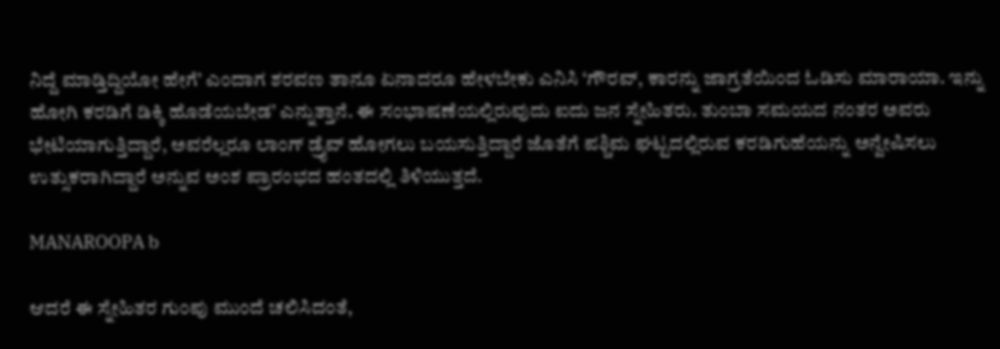ನಿದ್ದೆ ಮಾಡ್ತಿದ್ದಿಯೋ ಹೇಗೆ’ ಎಂದಾಗ ಶರವಣ ತಾನೂ ಏನಾದರೂ ಹೇಳಬೇಕು ಎನಿಸಿ ‘ಗೌರವ್, ಕಾರನ್ನು ಜಾಗ್ರತೆಯಿಂದ ಓಡಿಸು ಮಾರಾಯಾ. ಇನ್ನು ಹೋಗಿ ಕರಡಿಗೆ ಡಿಕ್ಕಿ ಹೊಡೆಯಬೇಡ’ ಎನ್ನುತ್ತಾನೆ. ಈ ಸಂಭಾಷಣೆಯಲ್ಲಿರುವುದು ಐದು ಜನ ಸ್ನೇಹಿತರು. ತುಂಬಾ ಸಮಯದ ನಂತರ ಅವರು ಭೇಟಿಯಾಗುತ್ತಿದ್ದಾರೆ, ಅವರೆಲ್ಲರೂ ಲಾಂಗ್ ಡ್ರೈವ್ ಹೋಗಲು ಬಯಸುತ್ತಿದ್ದಾರೆ ಜೊತೆಗೆ ಪಶ್ಚಿಮ ಘಟ್ಟದಲ್ಲಿರುವ ಕರಡಿಗುಹೆಯನ್ನು ಅನ್ವೇಷಿಸಲು ಉತ್ಸುಕರಾಗಿದ್ದಾರೆ ಅನ್ನುವ ಅಂಶ ಪ್ರಾರಂಭದ ಹಂತದಲ್ಲಿ ತಿಳಿಯುತ್ತದೆ.

MANAROOPA b

ಆದರೆ ಈ ಸ್ನೇಹಿತರ ಗುಂಪು ಮುಂದೆ ಚಲಿಸಿದಂತೆ,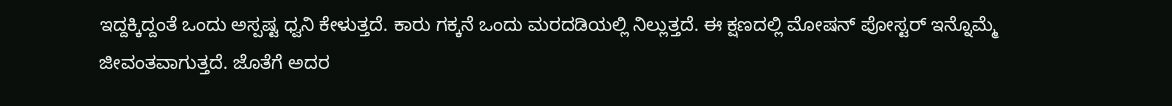ಇದ್ದಕ್ಕಿದ್ದಂತೆ ಒಂದು ಅಸ್ಪಷ್ಟ ಧ್ವನಿ ಕೇಳುತ್ತದೆ. ಕಾರು ಗಕ್ಕನೆ ಒಂದು ಮರದಡಿಯಲ್ಲಿ ನಿಲ್ಲುತ್ತದೆ. ಈ ಕ್ಷಣದಲ್ಲಿ ಮೋಷನ್ ಪೋಸ್ಟರ್ ಇನ್ನೊಮ್ಮೆ ಜೀವಂತವಾಗುತ್ತದೆ. ಜೊತೆಗೆ ಅದರ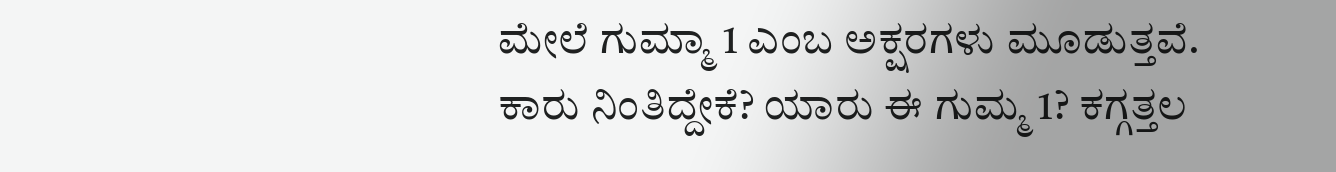ಮೇಲೆ ಗುಮ್ಮಾ 1 ಎಂಬ ಅಕ್ಷರಗಳು ಮೂಡುತ್ತವೆ. ಕಾರು ನಿಂತಿದ್ದೇಕೆ? ಯಾರು ಈ ಗುಮ್ಮ 1? ಕಗ್ಗತ್ತಲ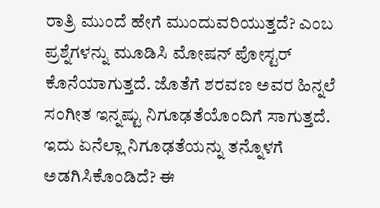ರಾತ್ರಿ ಮುಂದೆ ಹೇಗೆ ಮುಂದುವರಿಯುತ್ತದೆ? ಎಂಬ ಪ್ರಶ್ನೆಗಳನ್ನು ಮೂಡಿಸಿ ಮೋಷನ್ ಪೋಸ್ಟರ್ ಕೊನೆಯಾಗುತ್ತದೆ. ಜೊತೆಗೆ ಶರವಣ ಅವರ ಹಿನ್ನಲೆ ಸಂಗೀತ ಇನ್ನಷ್ಟು ನಿಗೂಢತೆಯೊಂದಿಗೆ ಸಾಗುತ್ತದೆ. ಇದು ಏನೆಲ್ಲಾ ನಿಗೂಢತೆಯನ್ನು ತನ್ನೊಳಗೆ ಅಡಗಿಸಿಕೊಂಡಿದೆ? ಈ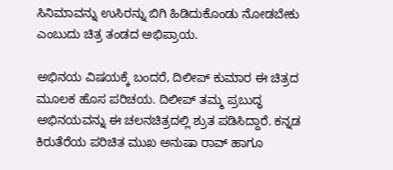ಸಿನಿಮಾವನ್ನು ಉಸಿರನ್ನು ಬಿಗಿ ಹಿಡಿದುಕೊಂಡು ನೋಡಬೇಕು ಎಂಬುದು ಚಿತ್ರ ತಂಡದ ಅಭಿಪ್ರಾಯ.

ಅಭಿನಯ ವಿಷಯಕ್ಕೆ ಬಂದರೆ, ದಿಲೀಪ್ ಕುಮಾರ ಈ ಚಿತ್ರದ ಮೂಲಕ ಹೊಸ ಪರಿಚಯ. ದಿಲೀಪ್ ತಮ್ಮ ಪ್ರಬುದ್ಧ ಅಭಿನಯವನ್ನು ಈ ಚಲನಚಿತ್ರದಲ್ಲಿ ಶ್ರುತ ಪಡಿಸಿದ್ದಾರೆ. ಕನ್ನಡ ಕಿರುತೆರೆಯ ಪರಿಚಿತ ಮುಖ ಅನುಷಾ ರಾವ್ ಹಾಗೂ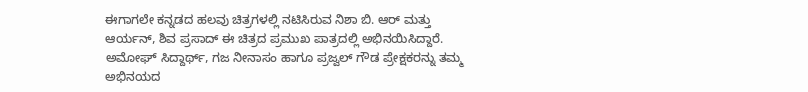ಈಗಾಗಲೇ ಕನ್ನಡದ ಹಲವು ಚಿತ್ರಗಳಲ್ಲಿ ನಟಿಸಿರುವ ನಿಶಾ ಬಿ. ಆರ್ ಮತ್ತು ಆರ್ಯನ್, ಶಿವ ಪ್ರಸಾದ್ ಈ ಚಿತ್ರದ ಪ್ರಮುಖ ಪಾತ್ರದಲ್ಲಿ ಅಭಿನಯಿಸಿದ್ದಾರೆ. ಅಮೋಘ್ ಸಿದ್ದಾರ್ಥ್, ಗಜ ನೀನಾಸಂ ಹಾಗೂ ಪ್ರಜ್ವಲ್ ಗೌಡ ಪ್ರೇಕ್ಷಕರನ್ನು ತಮ್ಮ ಅಭಿನಯದ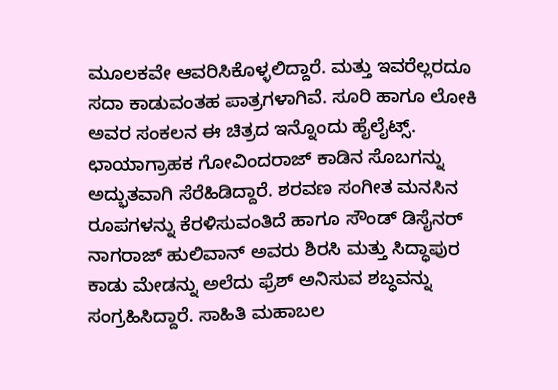ಮೂಲಕವೇ ಆವರಿಸಿಕೊಳ್ಳಲಿದ್ದಾರೆ. ಮತ್ತು ಇವರೆಲ್ಲರದೂ ಸದಾ ಕಾಡುವಂತಹ ಪಾತ್ರಗಳಾಗಿವೆ. ಸೂರಿ ಹಾಗೂ ಲೋಕಿ ಅವರ ಸಂಕಲನ ಈ ಚಿತ್ರದ ಇನ್ನೊಂದು ಹೈಲೈಟ್ಸ್. ಛಾಯಾಗ್ರಾಹಕ ಗೋವಿಂದರಾಜ್ ಕಾಡಿನ ಸೊಬಗನ್ನು ಅದ್ಭುತವಾಗಿ ಸೆರೆಹಿಡಿದ್ದಾರೆ. ಶರವಣ ಸಂಗೀತ ಮನಸಿನ ರೂಪಗಳನ್ನು ಕೆರಳಿಸುವಂತಿದೆ ಹಾಗೂ ಸೌಂಡ್ ಡಿಸೈನರ್ ನಾಗರಾಜ್ ಹುಲಿವಾನ್ ಅವರು ಶಿರಸಿ ಮತ್ತು ಸಿದ್ಧಾಪುರ ಕಾಡು ಮೇಡನ್ನು ಅಲೆದು ಫ್ರೆಶ್ ಅನಿಸುವ ಶಬ್ಧವನ್ನು ಸಂಗ್ರಹಿಸಿದ್ದಾರೆ. ಸಾಹಿತಿ ಮಹಾಬಲ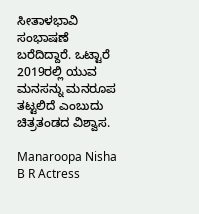ಸೀತಾಳಭಾವಿ ಸಂಭಾಷಣೆ ಬರೆದಿದ್ದಾರೆ. ಒಟ್ಟಾರೆ 2019ರಲ್ಲಿ ಯುವ ಮನಸನ್ನು ಮನರೂಪ ತಟ್ಟಲಿದೆ ಎಂಬುದು ಚಿತ್ರತಂಡದ ವಿಶ್ವಾಸ.

Manaroopa Nisha B R Actress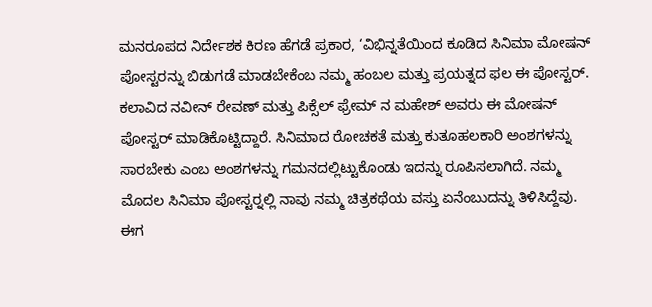ಮನರೂಪದ ನಿರ್ದೇಶಕ ಕಿರಣ ಹೆಗಡೆ ಪ್ರಕಾರ, ‘ವಿಭಿನ್ನತೆಯಿಂದ ಕೂಡಿದ ಸಿನಿಮಾ ಮೋಷನ್ ಪೋಸ್ಟರನ್ನು ಬಿಡುಗಡೆ ಮಾಡಬೇಕೆಂಬ ನಮ್ಮ ಹಂಬಲ ಮತ್ತು ಪ್ರಯತ್ನದ ಫಲ ಈ ಪೋಸ್ಟರ್. ಕಲಾವಿದ ನವೀನ್ ರೇವಣ್ ಮತ್ತು ಪಿಕ್ಸೆಲ್ ಫ್ರೇಮ್ ನ ಮಹೇಶ್ ಅವರು ಈ ಮೋಷನ್ ಪೋಸ್ಟರ್ ಮಾಡಿಕೊಟ್ಟಿದ್ದಾರೆ. ಸಿನಿಮಾದ ರೋಚಕತೆ ಮತ್ತು ಕುತೂಹಲಕಾರಿ ಅಂಶಗಳನ್ನು ಸಾರಬೇಕು ಎಂಬ ಅಂಶಗಳನ್ನು ಗಮನದಲ್ಲಿಟ್ಟುಕೊಂಡು ಇದನ್ನು ರೂಪಿಸಲಾಗಿದೆ. ನಮ್ಮ ಮೊದಲ ಸಿನಿಮಾ ಪೋಸ್ಟರ್‍ನಲ್ಲಿ ನಾವು ನಮ್ಮ ಚಿತ್ರಕಥೆಯ ವಸ್ತು ಏನೆಂಬುದನ್ನು ತಿಳಿಸಿದ್ದೆವು. ಈಗ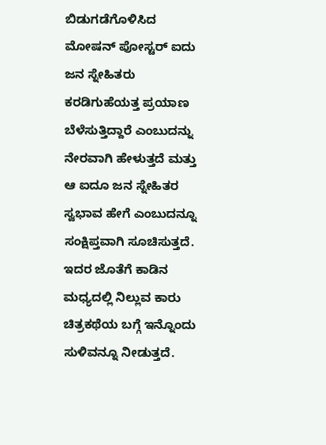ಬಿಡುಗಡೆಗೊಳಿಸಿದ ಮೋಷನ್ ಪೋಸ್ಟರ್ ಐದು ಜನ ಸ್ನೇಹಿತರು ಕರಡಿಗುಹೆಯತ್ತ ಪ್ರಯಾಣ ಬೆಳೆಸುತ್ತಿದ್ದಾರೆ ಎಂಬುದನ್ನು ನೇರವಾಗಿ ಹೇಳುತ್ತದೆ ಮತ್ತು ಆ ಐದೂ ಜನ ಸ್ನೇಹಿತರ ಸ್ವಭಾವ ಹೇಗೆ ಎಂಬುದನ್ನೂ ಸಂಕ್ಷಿಪ್ತವಾಗಿ ಸೂಚಿಸುತ್ತದೆ. ಇದರ ಜೊತೆಗೆ ಕಾಡಿನ ಮಧ್ಯದಲ್ಲಿ ನಿಲ್ಲುವ ಕಾರು ಚಿತ್ರಕಥೆಯ ಬಗ್ಗೆ ಇನ್ನೊಂದು ಸುಳಿವನ್ನೂ ನೀಡುತ್ತದೆ.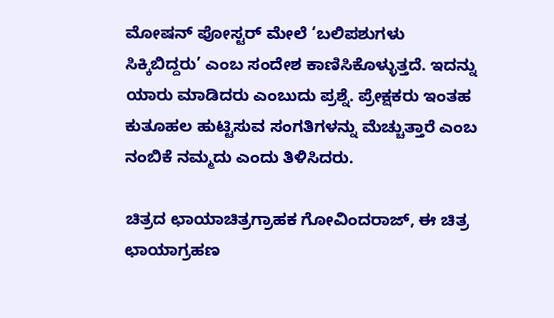ಮೋಷನ್ ಪೋಸ್ಟರ್ ಮೇಲೆ ‘ಬಲಿಪಶುಗಳು ಸಿಕ್ಕಿಬಿದ್ದರು’ ಎಂಬ ಸಂದೇಶ ಕಾಣಿಸಿಕೊಳ್ಳುತ್ತದೆ. ಇದನ್ನು ಯಾರು ಮಾಡಿದರು ಎಂಬುದು ಪ್ರಶ್ನೆ. ಪ್ರೇಕ್ಷಕರು ಇಂತಹ ಕುತೂಹಲ ಹುಟ್ಟಿಸುವ ಸಂಗತಿಗಳನ್ನು ಮೆಚ್ಚುತ್ತಾರೆ ಎಂಬ ನಂಬಿಕೆ ನಮ್ಮದು ಎಂದು ತಿಳಿಸಿದರು.

ಚಿತ್ರದ ಛಾಯಾಚಿತ್ರಗ್ರಾಹಕ ಗೋವಿಂದರಾಜ್, ಈ ಚಿತ್ರ ಛಾಯಾಗ್ರಹಣ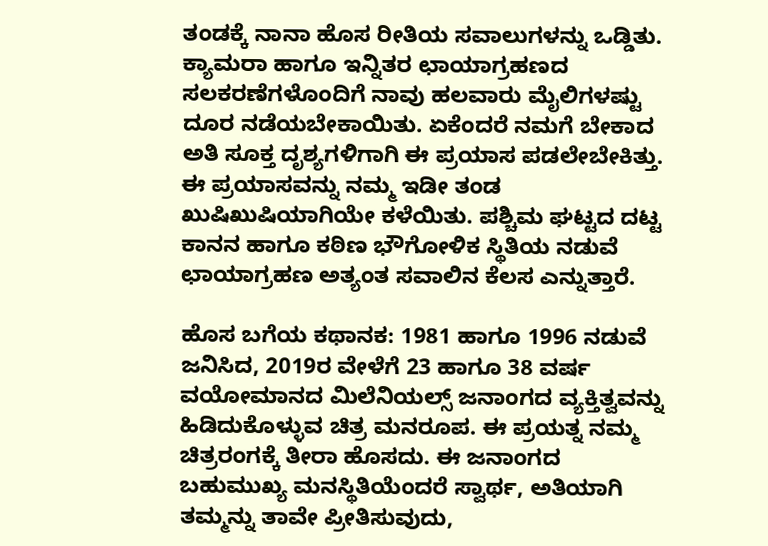ತಂಡಕ್ಕೆ ನಾನಾ ಹೊಸ ರೀತಿಯ ಸವಾಲುಗಳನ್ನು ಒಡ್ಡಿತು. ಕ್ಯಾಮರಾ ಹಾಗೂ ಇನ್ನಿತರ ಛಾಯಾಗ್ರಹಣದ ಸಲಕರಣೆಗಳೊಂದಿಗೆ ನಾವು ಹಲವಾರು ಮೈಲಿಗಳಷ್ಟು ದೂರ ನಡೆಯಬೇಕಾಯಿತು. ಏಕೆಂದರೆ ನಮಗೆ ಬೇಕಾದ ಅತಿ ಸೂಕ್ತ ದೃಶ್ಯಗಳಿಗಾಗಿ ಈ ಪ್ರಯಾಸ ಪಡಲೇಬೇಕಿತ್ತು. ಈ ಪ್ರಯಾಸವನ್ನು ನಮ್ಮ ಇಡೀ ತಂಡ ಖುಷಿಖುಷಿಯಾಗಿಯೇ ಕಳೆಯಿತು. ಪಶ್ಚಿಮ ಘಟ್ಟದ ದಟ್ಟ ಕಾನನ ಹಾಗೂ ಕಠಿಣ ಭೌಗೋಳಿಕ ಸ್ಥಿತಿಯ ನಡುವೆ ಛಾಯಾಗ್ರಹಣ ಅತ್ಯಂತ ಸವಾಲಿನ ಕೆಲಸ ಎನ್ನುತ್ತಾರೆ.

ಹೊಸ ಬಗೆಯ ಕಥಾನಕ: 1981 ಹಾಗೂ 1996 ನಡುವೆ ಜನಿಸಿದ, 2019ರ ವೇಳೆಗೆ 23 ಹಾಗೂ 38 ವರ್ಷ ವಯೋಮಾನದ ಮಿಲೆನಿಯಲ್ಸ್ ಜನಾಂಗದ ವ್ಯಕ್ತಿತ್ವವನ್ನು ಹಿಡಿದುಕೊಳ್ಳುವ ಚಿತ್ರ ಮನರೂಪ. ಈ ಪ್ರಯತ್ನ ನಮ್ಮ ಚಿತ್ರರಂಗಕ್ಕೆ ತೀರಾ ಹೊಸದು. ಈ ಜನಾಂಗದ ಬಹುಮುಖ್ಯ ಮನಸ್ಥಿತಿಯೆಂದರೆ ಸ್ವಾರ್ಥ, ಅತಿಯಾಗಿ ತಮ್ಮನ್ನು ತಾವೇ ಪ್ರೀತಿಸುವುದು,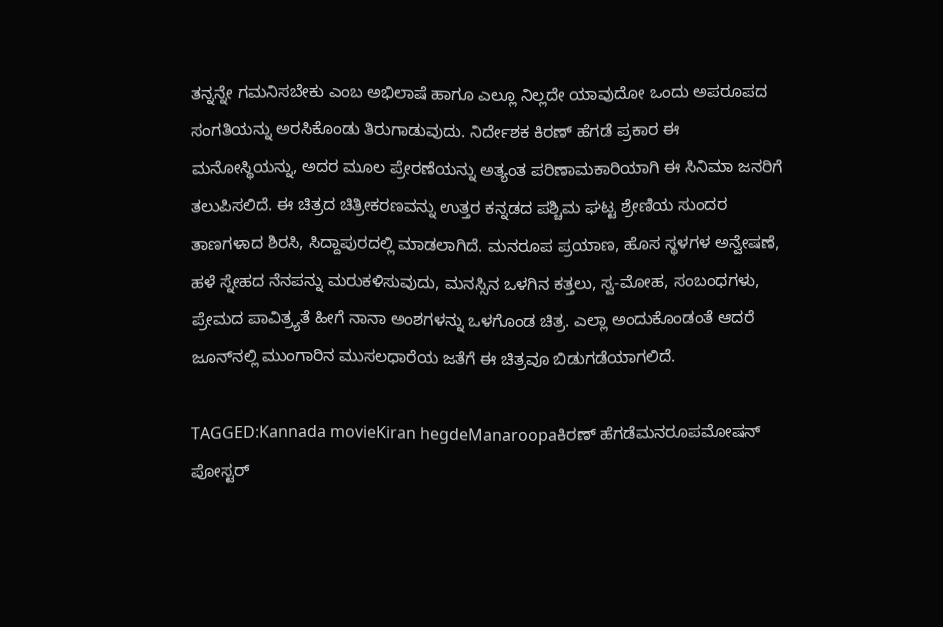ತನ್ನನ್ನೇ ಗಮನಿಸಬೇಕು ಎಂಬ ಅಭಿಲಾಷೆ ಹಾಗೂ ಎಲ್ಲೂ ನಿಲ್ಲದೇ ಯಾವುದೋ ಒಂದು ಅಪರೂಪದ ಸಂಗತಿಯನ್ನು ಅರಸಿಕೊಂಡು ತಿರುಗಾಡುವುದು. ನಿರ್ದೇಶಕ ಕಿರಣ್ ಹೆಗಡೆ ಪ್ರಕಾರ ಈ ಮನೋಸ್ಥಿಯನ್ನು, ಅದರ ಮೂಲ ಪ್ರೇರಣೆಯನ್ನು ಅತ್ಯಂತ ಪರಿಣಾಮಕಾರಿಯಾಗಿ ಈ ಸಿನಿಮಾ ಜನರಿಗೆ ತಲುಪಿಸಲಿದೆ. ಈ ಚಿತ್ರದ ಚಿತ್ರೀಕರಣವನ್ನು ಉತ್ತರ ಕನ್ನಡದ ಪಶ್ಚಿಮ ಘಟ್ಟ ಶ್ರೇಣಿಯ ಸುಂದರ ತಾಣಗಳಾದ ಶಿರಸಿ, ಸಿದ್ದಾಪುರದಲ್ಲಿ ಮಾಡಲಾಗಿದೆ. ಮನರೂಪ ಪ್ರಯಾಣ, ಹೊಸ ಸ್ಥಳಗಳ ಅನ್ವೇಷಣೆ, ಹಳೆ ಸ್ನೇಹದ ನೆನಪನ್ನು ಮರುಕಳಿಸುವುದು, ಮನಸ್ಸಿನ ಒಳಗಿನ ಕತ್ತಲು, ಸ್ವ-ಮೋಹ, ಸಂಬಂಧಗಳು, ಪ್ರೇಮದ ಪಾವಿತ್ರ್ಯತೆ ಹೀಗೆ ನಾನಾ ಅಂಶಗಳನ್ನು ಒಳಗೊಂಡ ಚಿತ್ರ. ಎಲ್ಲಾ ಅಂದುಕೊಂಡಂತೆ ಆದರೆ ಜೂನ್‍ನಲ್ಲಿ ಮುಂಗಾರಿನ ಮುಸಲಧಾರೆಯ ಜತೆಗೆ ಈ ಚಿತ್ರವೂ ಬಿಡುಗಡೆಯಾಗಲಿದೆ.

TAGGED:Kannada movieKiran hegdeManaroopaಕಿರಣ್ ಹೆಗಡೆಮನರೂಪಮೋಷನ್ ಪೋಸ್ಟರ್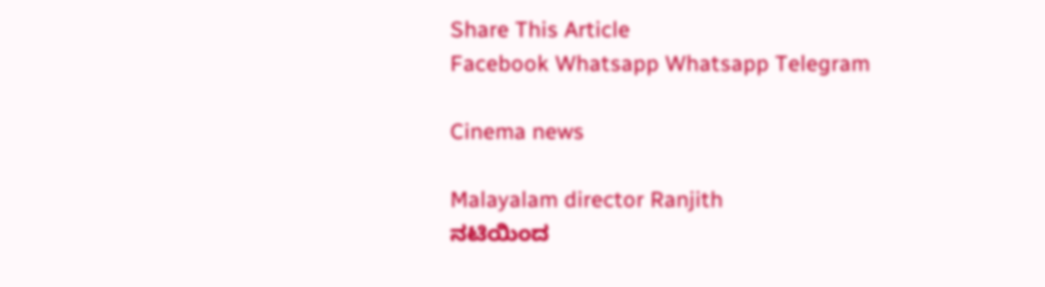Share This Article
Facebook Whatsapp Whatsapp Telegram

Cinema news

Malayalam director Ranjith
ನಟಿಯಿಂದ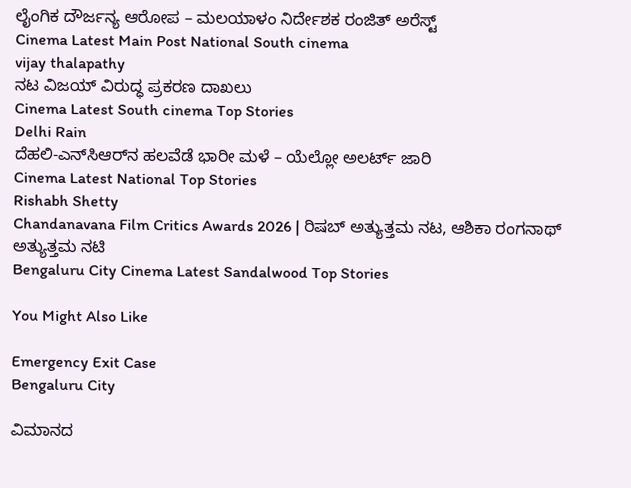ಲೈಂಗಿಕ ದೌರ್ಜನ್ಯ ಆರೋಪ – ಮಲಯಾಳಂ ನಿರ್ದೇಶಕ ರಂಜಿತ್ ಅರೆಸ್ಟ್
Cinema Latest Main Post National South cinema
vijay thalapathy
ನಟ ವಿಜಯ್‌ ವಿರುದ್ಧ ಪ್ರಕರಣ ದಾಖಲು
Cinema Latest South cinema Top Stories
Delhi Rain
ದೆಹಲಿ-ಎನ್‌ಸಿಆರ್‌ನ ಹಲವೆಡೆ ಭಾರೀ ಮಳೆ – ಯೆಲ್ಲೋ ಅಲರ್ಟ್ ಜಾರಿ
Cinema Latest National Top Stories
Rishabh Shetty
Chandanavana Film Critics Awards 2026 | ರಿಷಬ್ ಅತ್ಯುತ್ತಮ ನಟ, ಆಶಿಕಾ ರಂಗನಾಥ್ ಅತ್ಯುತ್ತಮ ನಟಿ
Bengaluru City Cinema Latest Sandalwood Top Stories

You Might Also Like

Emergency Exit Case
Bengaluru City

ವಿಮಾನದ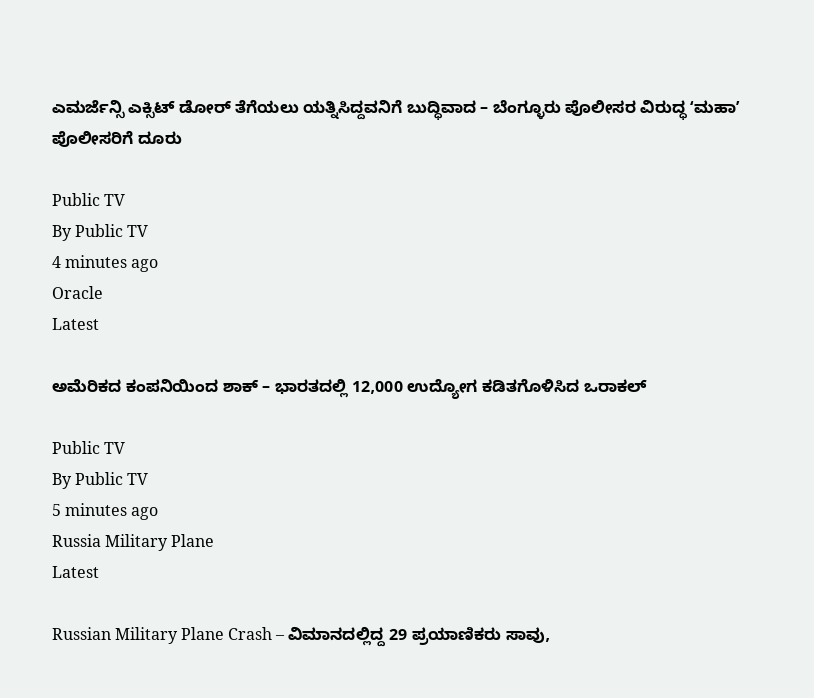ಎಮರ್ಜೆನ್ಸಿ ಎಕ್ಸಿಟ್ ಡೋರ್‌ ತೆಗೆಯಲು ಯತ್ನಿಸಿದ್ದವನಿಗೆ ಬುದ್ಧಿವಾದ – ಬೆಂಗ್ಳೂರು ಪೊಲೀಸರ ವಿರುದ್ಧ ʻಮಹಾʼ ಪೊಲೀಸರಿಗೆ ದೂರು

Public TV
By Public TV
4 minutes ago
Oracle
Latest

ಅಮೆರಿಕದ ಕಂಪನಿಯಿಂದ ಶಾಕ್‌ – ಭಾರತದಲ್ಲಿ 12,000 ಉದ್ಯೋಗ ಕಡಿತಗೊಳಿಸಿದ ಒರಾಕಲ್

Public TV
By Public TV
5 minutes ago
Russia Military Plane
Latest

Russian Military Plane Crash – ವಿಮಾನದಲ್ಲಿದ್ದ 29 ಪ್ರಯಾಣಿಕರು ಸಾವು,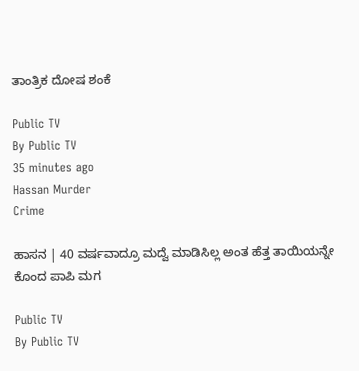ತಾಂತ್ರಿಕ ದೋಷ ಶಂಕೆ

Public TV
By Public TV
35 minutes ago
Hassan Murder
Crime

ಹಾಸನ | 40 ವರ್ಷವಾದ್ರೂ ಮದ್ವೆ ಮಾಡಿಸಿಲ್ಲ ಅಂತ ಹೆತ್ತ ತಾಯಿಯನ್ನೇ ಕೊಂದ ಪಾಪಿ ಮಗ

Public TV
By Public TV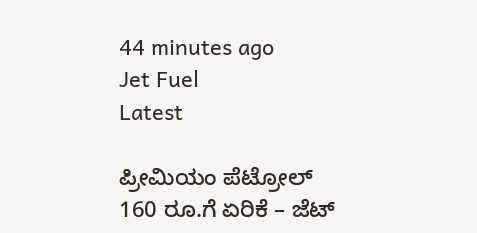44 minutes ago
Jet Fuel
Latest

ಪ್ರೀಮಿಯಂ ಪೆಟ್ರೋಲ್ 160 ರೂ.ಗೆ ಏರಿಕೆ – ಜೆಟ್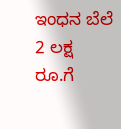ಇಂಧನ ಬೆಲೆ 2 ಲಕ್ಷ ರೂ.ಗೆ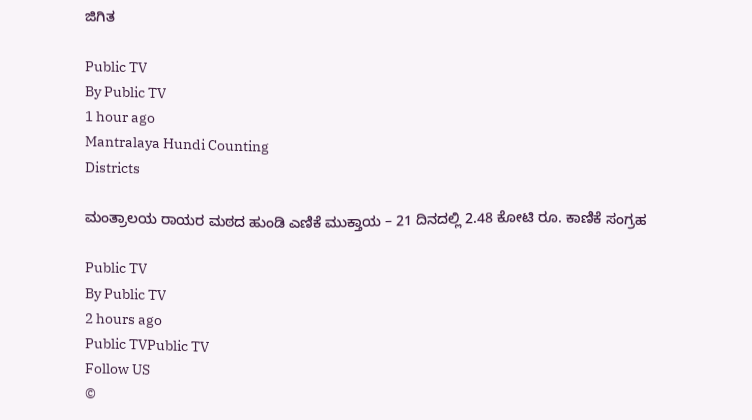ಜಿಗಿತ

Public TV
By Public TV
1 hour ago
Mantralaya Hundi Counting
Districts

ಮಂತ್ರಾಲಯ ರಾಯರ ಮಠದ ಹುಂಡಿ ಎಣಿಕೆ ಮುಕ್ತಾಯ – 21 ದಿನದಲ್ಲಿ 2.48 ಕೋಟಿ ರೂ. ಕಾಣಿಕೆ ಸಂಗ್ರಹ

Public TV
By Public TV
2 hours ago
Public TVPublic TV
Follow US
©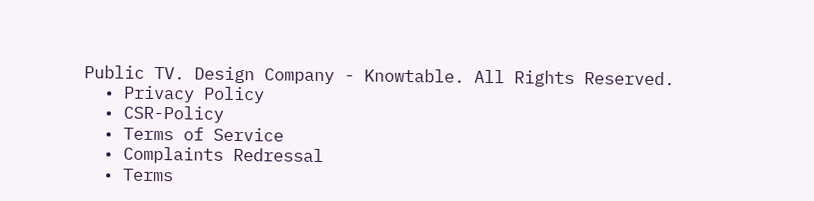Public TV. Design Company - Knowtable. All Rights Reserved.
  • Privacy Policy
  • CSR-Policy
  • Terms of Service
  • Complaints Redressal
  • Terms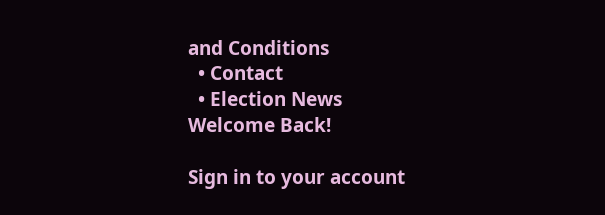and Conditions
  • Contact
  • Election News
Welcome Back!

Sign in to your account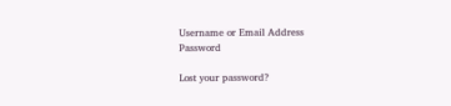Username or Email Address
Password

Lost your password?